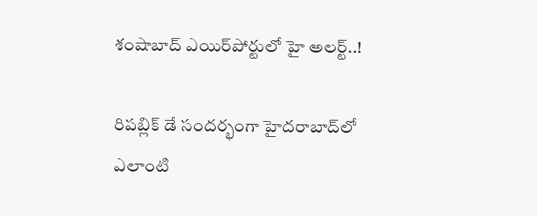శంషాబాద్ ఎయిర్‌పోర్టులో హై అలర్ట్..!

రిపబ్లిక్ డే సందర్భంగా హైదరాబాద్‌లో ఎలాంటి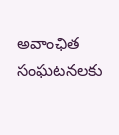అవాంఛిత సంఘటనలకు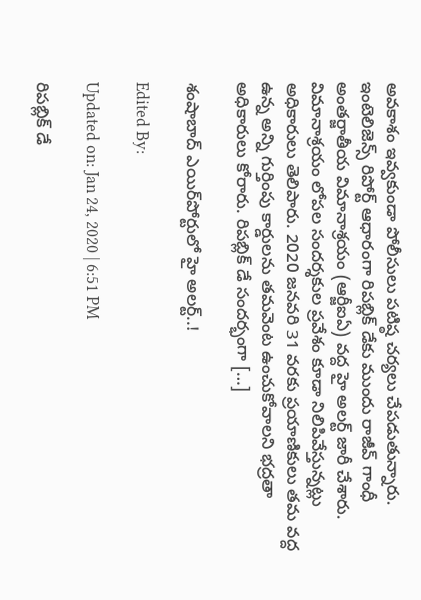అవకాశం ఇవ్వకుండా పోలీసులు పటిష్ఠ చర్యలు చేపడుతున్నారు. ఇంటెలిజెన్స్ రిపోర్ట్ ఆధారంగా రిపబ్లిక్ డేకు ముందు రాజీవ్ గాంధీ అంతర్జాతీయ విమానాశ్రయం (ఆర్జీఐఏ) వద్ద హై అలర్ట్ జారీ చేశారు. విమానాశ్రయం లోపల సందర్శకుల ప్రవేశం కూడా నిలిపివేస్తున్నట్లు అధికారులు తెలిపారు. 2020 జనవరి 31 వరకు ప్రయాణికులు తమ వద్ద ఉన్న అన్ని గుర్తింపు కార్డులను తమవెంట ఉంచుకోవాలని భద్రతా అధికారులు కోరారు. రిపబ్లిక్ డే సందర్భంగా […]

శంషాబాద్ ఎయిర్‌పోర్టులో హై అలర్ట్..!

Edited By:

Updated on: Jan 24, 2020 | 6:51 PM

రిపబ్లిక్ డే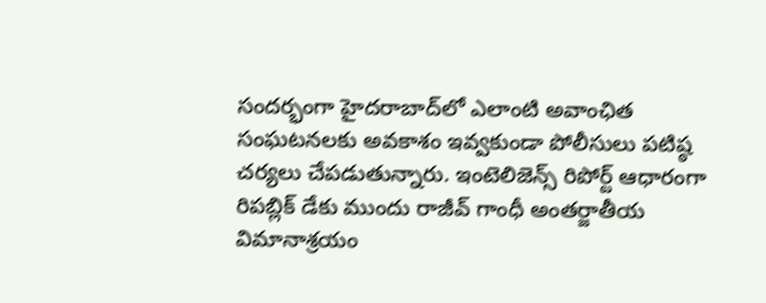సందర్భంగా హైదరాబాద్‌లో ఎలాంటి అవాంఛిత సంఘటనలకు అవకాశం ఇవ్వకుండా పోలీసులు పటిష్ఠ చర్యలు చేపడుతున్నారు. ఇంటెలిజెన్స్ రిపోర్ట్ ఆధారంగా రిపబ్లిక్ డేకు ముందు రాజీవ్ గాంధీ అంతర్జాతీయ విమానాశ్రయం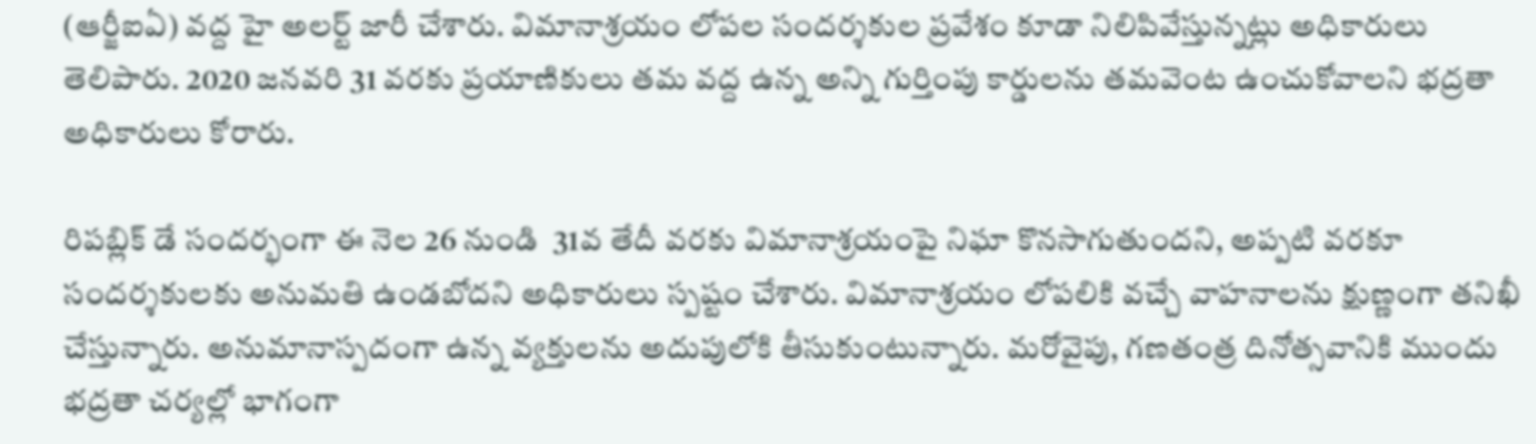(ఆర్జీఐఏ) వద్ద హై అలర్ట్ జారీ చేశారు. విమానాశ్రయం లోపల సందర్శకుల ప్రవేశం కూడా నిలిపివేస్తున్నట్లు అధికారులు తెలిపారు. 2020 జనవరి 31 వరకు ప్రయాణికులు తమ వద్ద ఉన్న అన్ని గుర్తింపు కార్డులను తమవెంట ఉంచుకోవాలని భద్రతా అధికారులు కోరారు.

రిపబ్లిక్ డే సందర్భంగా ఈ నెల 26 నుండి  31వ తేదీ వరకు విమానాశ్రయంపై నిఘా కొనసాగుతుందని, అప్పటి వరకూ సందర్శకులకు అనుమతి ఉండబోదని అధికారులు స్పష్టం చేశారు. విమానాశ్రయం లోపలికి వచ్చే వాహనాలను క్షుణ్ణంగా తనిఖీ చేస్తున్నారు. అనుమానాస్పదంగా ఉన్న వ్యక్తులను అదుపులోకి తీసుకుంటున్నారు. మరోవైపు, గణతంత్ర దినోత్సవానికి ముందు భద్రతా చర్యల్లో భాగంగా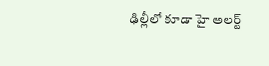ఢిల్లీలో కూడా హై అలర్ట్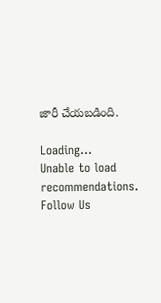జారీ చేయబడింది.

Loading...
Unable to load recommendations.
Follow Us